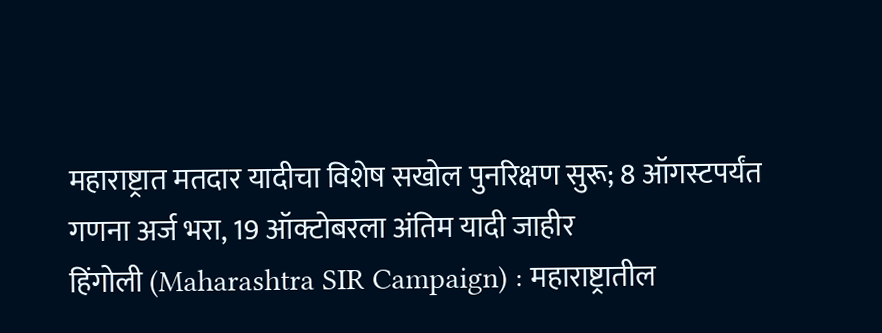महाराष्ट्रात मतदार यादीचा विशेष सखोल पुनरिक्षण सुरू; 8 ऑगस्टपर्यंत गणना अर्ज भरा, 19 ऑक्टोबरला अंतिम यादी जाहीर
हिंगोली (Maharashtra SIR Campaign) : महाराष्ट्रातील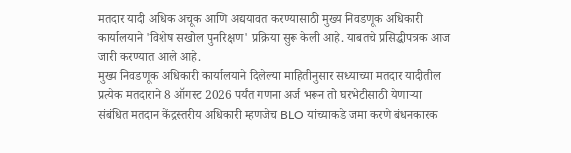मतदार यादी अधिक अचूक आणि अद्ययावत करण्यासाठी मुख्य निवडणूक अधिकारी कार्यालयाने 'विशेष सखोल पुनरिक्षण' प्रक्रिया सुरू केली आहे. याबतचे प्रसिद्धीपत्रक आज जारी करण्यात आले आहे.
मुख्य निवडणूक अधिकारी कार्यालयाने दिलेल्या माहितीनुसार सध्याच्या मतदार यादीतील प्रत्येक मतदाराने 8 ऑगस्ट 2026 पर्यंत गणना अर्ज भरून तो घरभेटीसाठी येणाऱ्या संबंधित मतदान केंद्रस्तरीय अधिकारी म्हणजेच BLO यांच्याकडे जमा करणे बंधनकारक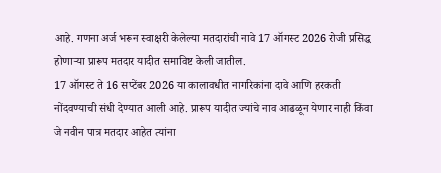आहे. गणना अर्ज भरून स्वाक्षरी केलेल्या मतदारांची नावे 17 ऑगस्ट 2026 रोजी प्रसिद्ध होणाऱ्या प्रारूप मतदार यादीत समाविष्ट केली जातील.
17 ऑगस्ट ते 16 सप्टेंबर 2026 या कालावधीत नागरिकांना दावे आणि हरकती नोंदवण्याची संधी देण्यात आली आहे. प्रारूप यादीत ज्यांचे नाव आढळून येणार नाही किंवा जे नवीन पात्र मतदार आहेत त्यांना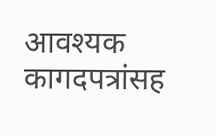आवश्यक कागदपत्रांसह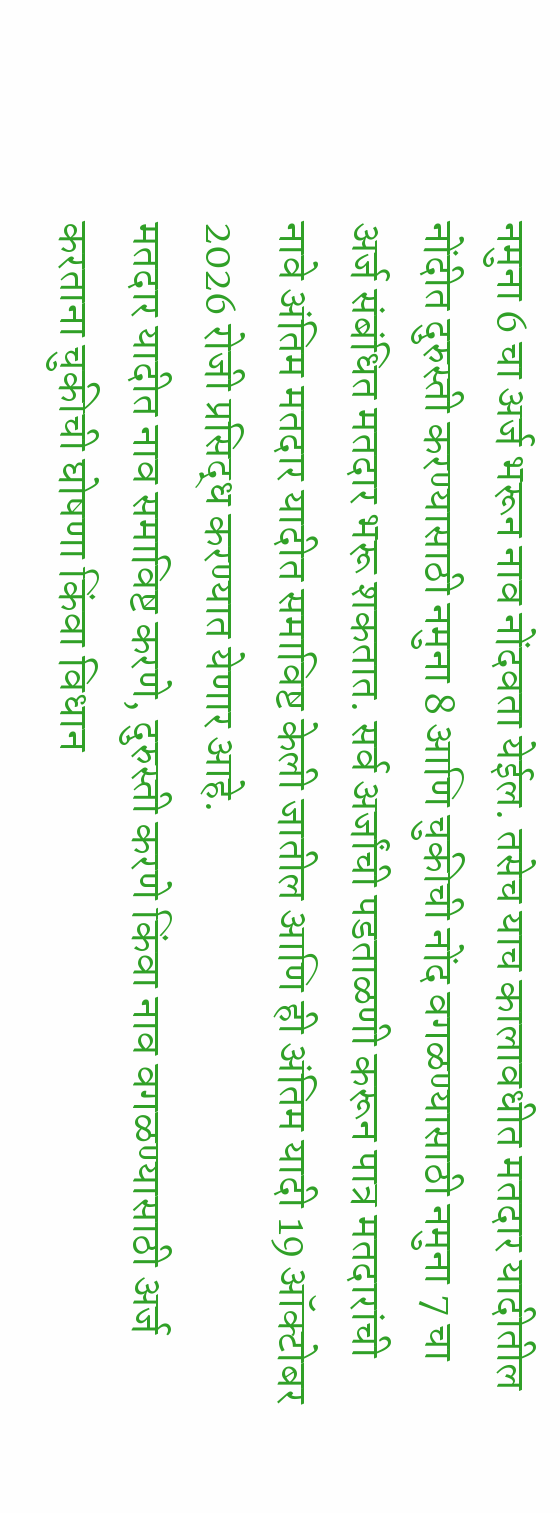नमुना 6 चा अर्ज भरून नाव नोंदवता येईल. तसेच याच कालावधीत मतदार यादीतील नोंदीत दुरुस्ती करण्यासाठी नमुना 8 आणि चुकीची नोंद वगळण्यासाठी नमुना 7 चा अर्ज संबंधित मतदार भरू शकतात. सर्व अर्जांची पडताळणी करून पात्र मतदारांची नावे अंतिम मतदार यादीत समाविष्ट केली जातील आणि ही अंतिम यादी 19 ऑक्टोबर 2026 रोजी प्रसिद्ध करण्यात येणार आहे.
मतदार यादीत नाव समाविष्ट करणे, दुरुस्ती करणे किंवा नाव वगळण्यासाठी अर्ज करताना चुकीची घोषणा किंवा विधान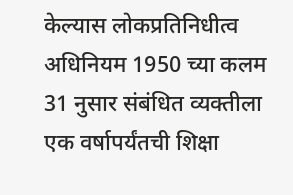केल्यास लोकप्रतिनिधीत्व अधिनियम 1950 च्या कलम 31 नुसार संबंधित व्यक्तीला एक वर्षापर्यंतची शिक्षा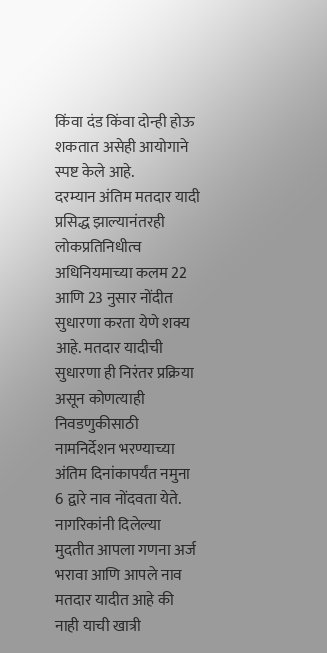किंवा दंड किंवा दोन्ही होऊ शकतात असेही आयोगाने स्पष्ट केले आहे.
दरम्यान अंतिम मतदार यादी प्रसिद्ध झाल्यानंतरही लोकप्रतिनिधीत्व अधिनियमाच्या कलम 22 आणि 23 नुसार नोंदीत सुधारणा करता येणे शक्य आहे. मतदार यादीची सुधारणा ही निरंतर प्रक्रिया असून कोणत्याही निवडणुकीसाठी नामनिर्देशन भरण्याच्या अंतिम दिनांकापर्यंत नमुना 6 द्वारे नाव नोंदवता येते. नागरिकांनी दिलेल्या मुदतीत आपला गणना अर्ज भरावा आणि आपले नाव मतदार यादीत आहे की नाही याची खात्री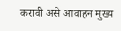करावी असे आवाहन मुख्य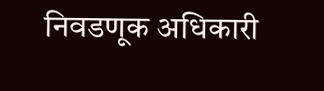निवडणूक अधिकारी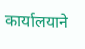कार्यालयाने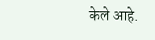केले आहे.